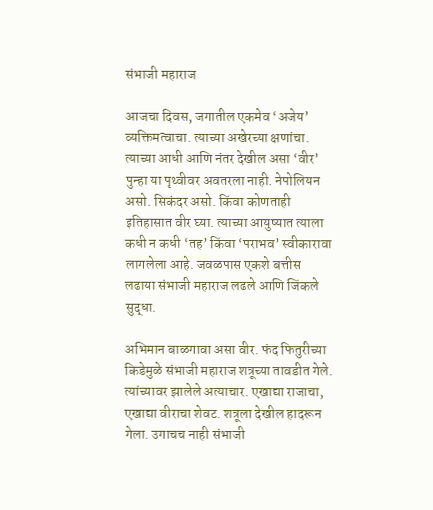संभाजी महाराज

आजचा दिवस, जगातील एकमेव ‘अजेय’ व्यक्तिमत्वाचा. त्याच्या अखेरच्या क्षणांचा. त्याच्या आधी आणि नंतर देखील असा ‘वीर’ पुन्हा या पृथ्वीवर अवतरला नाही. नेपोलियन असो. सिकंदर असो. किंवा कोणताही इतिहासात वीर घ्या. त्याच्या आयुष्यात त्याला कधी न कधी ‘तह’ किंवा ‘पराभव’ स्वीकारावा लागलेला आहे. जवळपास एकशे बत्तीस लढाया संभाजी महाराज लढले आणि जिंकले सुद्धा.

अभिमान बाळगावा असा वीर. फंद फितुरीच्या किडेमुळे संभाजी महाराज शत्रूच्या तावडीत गेले. त्यांच्यावर झालेले अत्याचार. एखाद्या राजाचा, एखाद्या वीराचा शेवट. शत्रूला देखील हादरून गेला. उगाचच नाही संभाजी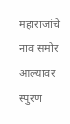महाराजांचे नाव समोर आल्यावर स्पुरण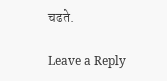चढते.

Leave a Reply